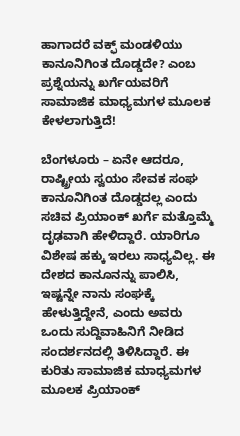ಹಾಗಾದರೆ ವಕ್ಫ್ ಮಂಡಳಿಯು ಕಾನೂನಿಗಿಂತ ದೊಡ್ಡದೇ? ಎಂಬ ಪ್ರಶ್ನೆಯನ್ನು ಖರ್ಗೆಯವರಿಗೆ ಸಾಮಾಜಿಕ ಮಾಧ್ಯಮಗಳ ಮೂಲಕ ಕೇಳಲಾಗುತ್ತಿದೆ!

ಬೆಂಗಳೂರು – ಏನೇ ಆದರೂ, ರಾಷ್ಟ್ರೀಯ ಸ್ವಯಂ ಸೇವಕ ಸಂಘ ಕಾನೂನಿಗಿಂತ ದೊಡ್ಡದಲ್ಲ ಎಂದು ಸಚಿವ ಪ್ರಿಯಾಂಕ್ ಖರ್ಗೆ ಮತ್ತೊಮ್ಮೆ ದೃಢವಾಗಿ ಹೇಳಿದ್ದಾರೆ. ಯಾರಿಗೂ ವಿಶೇಷ ಹಕ್ಕು ಇರಲು ಸಾಧ್ಯವಿಲ್ಲ. ಈ ದೇಶದ ಕಾನೂನನ್ನು ಪಾಲಿಸಿ, ಇಷ್ಟನ್ನೇ ನಾನು ಸಂಘಕ್ಕೆ ಹೇಳುತ್ತಿದ್ದೇನೆ, ಎಂದು ಅವರು ಒಂದು ಸುದ್ದಿವಾಹಿನಿಗೆ ನೀಡಿದ ಸಂದರ್ಶನದಲ್ಲಿ ತಿಳಿಸಿದ್ದಾರೆ. ಈ ಕುರಿತು ಸಾಮಾಜಿಕ ಮಾಧ್ಯಮಗಳ ಮೂಲಕ ಪ್ರಿಯಾಂಕ್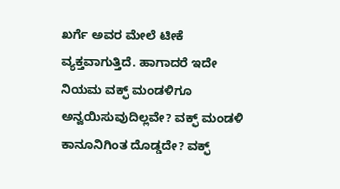ಖರ್ಗೆ ಅವರ ಮೇಲೆ ಟೀಕೆ ವ್ಯಕ್ತವಾಗುತ್ತಿದೆ. ಹಾಗಾದರೆ ಇದೇ ನಿಯಮ ವಕ್ಫ್ ಮಂಡಳಿಗೂ ಅನ್ವಯಿಸುವುದಿಲ್ಲವೇ? ವಕ್ಫ್ ಮಂಡಳಿ ಕಾನೂನಿಗಿಂತ ದೊಡ್ಡದೇ? ವಕ್ಫ್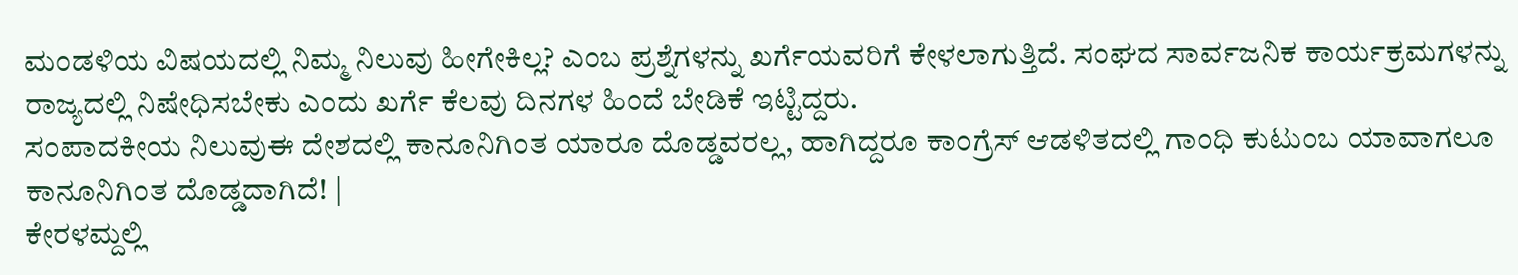ಮಂಡಳಿಯ ವಿಷಯದಲ್ಲಿ ನಿಮ್ಮ ನಿಲುವು ಹೀಗೇಕಿಲ್ಲ? ಎಂಬ ಪ್ರಶ್ನೆಗಳನ್ನು ಖರ್ಗೆಯವರಿಗೆ ಕೇಳಲಾಗುತ್ತಿದೆ. ಸಂಘದ ಸಾರ್ವಜನಿಕ ಕಾರ್ಯಕ್ರಮಗಳನ್ನು ರಾಜ್ಯದಲ್ಲಿ ನಿಷೇಧಿಸಬೇಕು ಎಂದು ಖರ್ಗೆ ಕೆಲವು ದಿನಗಳ ಹಿಂದೆ ಬೇಡಿಕೆ ಇಟ್ಟಿದ್ದರು.
ಸಂಪಾದಕೀಯ ನಿಲುವುಈ ದೇಶದಲ್ಲಿ ಕಾನೂನಿಗಿಂತ ಯಾರೂ ದೊಡ್ಡವರಲ್ಲ, ಹಾಗಿದ್ದರೂ ಕಾಂಗ್ರೆಸ್ ಆಡಳಿತದಲ್ಲಿ ಗಾಂಧಿ ಕುಟುಂಬ ಯಾವಾಗಲೂ ಕಾನೂನಿಗಿಂತ ದೊಡ್ಡದಾಗಿದೆ! |
ಕೇರಳಮ್ದಲ್ಲಿ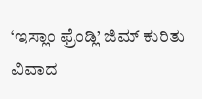‘ಇಸ್ಲಾಂ ಫ್ರೆಂಡ್ಲಿ’ ಜಿಮ್ ಕುರಿತು ವಿವಾದ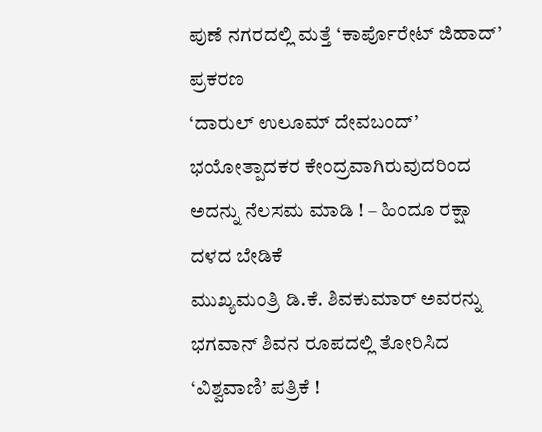ಪುಣೆ ನಗರದಲ್ಲಿ ಮತ್ತೆ ‘ಕಾರ್ಪೊರೇಟ್ ಜಿಹಾದ್’ ಪ್ರಕರಣ
‘ದಾರುಲ್ ಉಲೂಮ್ ದೇವಬಂದ್’ ಭಯೋತ್ಪಾದಕರ ಕೇಂದ್ರವಾಗಿರುವುದರಿಂದ ಅದನ್ನು ನೆಲಸಮ ಮಾಡಿ ! – ಹಿಂದೂ ರಕ್ಷಾ ದಳದ ಬೇಡಿಕೆ
ಮುಖ್ಯಮಂತ್ರಿ ಡಿ.ಕೆ. ಶಿವಕುಮಾರ್ ಅವರನ್ನು ಭಗವಾನ್ ಶಿವನ ರೂಪದಲ್ಲಿ ತೋರಿಸಿದ ‘ವಿಶ್ವವಾಣಿ’ ಪತ್ರಿಕೆ !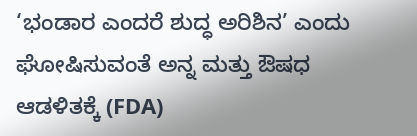‘ಭಂಡಾರ ಎಂದರೆ ಶುದ್ಧ ಅರಿಶಿನ’ ಎಂದು ಘೋಷಿಸುವಂತೆ ಅನ್ನ ಮತ್ತು ಔಷಧ ಆಡಳಿತಕ್ಕೆ (FDA)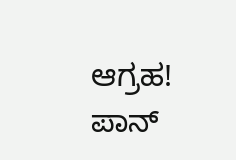ಆಗ್ರಹ!
ಪಾನ್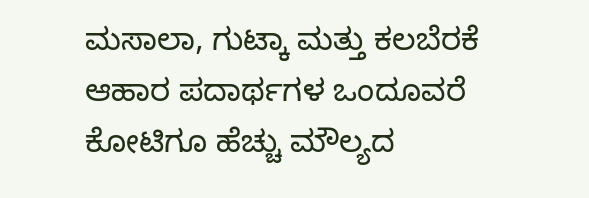ಮಸಾಲಾ, ಗುಟ್ಕಾ ಮತ್ತು ಕಲಬೆರಕೆ ಆಹಾರ ಪದಾರ್ಥಗಳ ಒಂದೂವರೆ ಕೋಟಿಗೂ ಹೆಚ್ಚು ಮೌಲ್ಯದ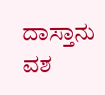ದಾಸ್ತಾನು ವಶ